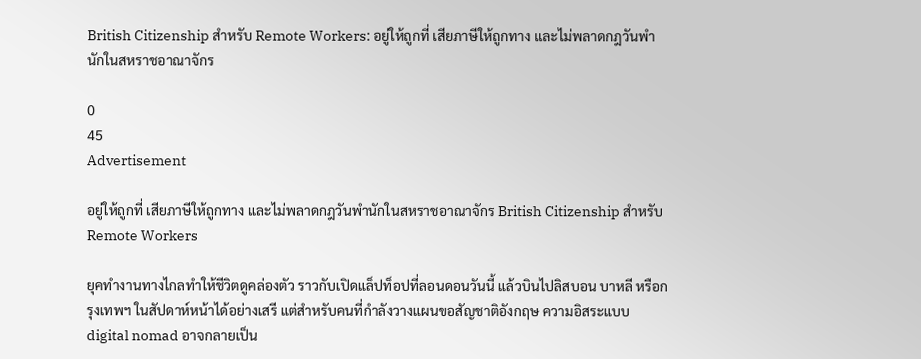British Citizenship สำหรับ Remote Workers: อยู่ให้ถูกที่ เสียภาษีให้ถูกทาง และไม่พลาดกฎวันพำนักในสหราชอาณาจักร

0
45
Advertisement

อยู่ให้ถูกที่ เสียภาษีให้ถูกทาง และไม่พลาดกฎวันพำนักในสหราชอาณาจักร British Citizenship สำหรับ Remote Workers

ยุคทำงานทางไกลทำให้ชีวิตดูคล่องตัว ราวกับเปิดแล็ปท็อปที่ลอนดอนวันนี้ แล้วบินไปลิสบอน บาหลี หรือกรุงเทพฯ ในสัปดาห์หน้าได้อย่างเสรี แต่สำหรับคนที่กำลังวางแผนขอสัญชาติอังกฤษ ความอิสระแบบ digital nomad อาจกลายเป็น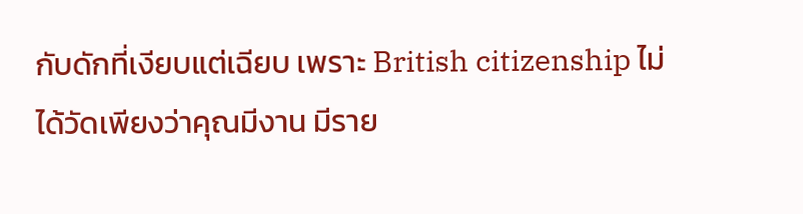กับดักที่เงียบแต่เฉียบ เพราะ British citizenship ไม่ได้วัดเพียงว่าคุณมีงาน มีราย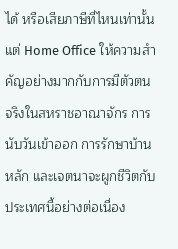ได้ หรือเสียภาษีที่ไหนเท่านั้น แต่ Home Office ให้ความสำคัญอย่างมากกับการมีตัวตนจริงในสหราชอาณาจักร การนับวันเข้าออก การรักษาบ้านหลัก และเจตนาจะผูกชีวิตกับประเทศนี้อย่างต่อเนื่อง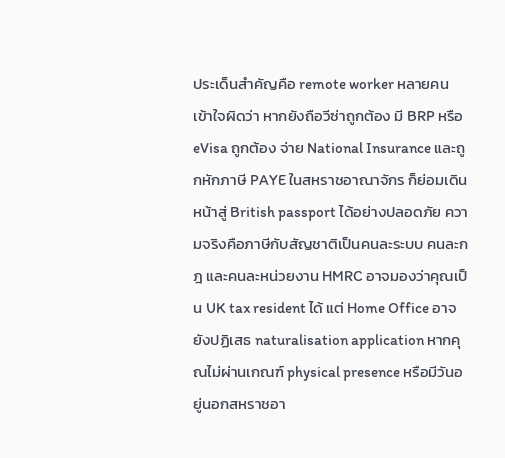ประเด็นสำคัญคือ remote worker หลายคนเข้าใจผิดว่า หากยังถือวีซ่าถูกต้อง มี BRP หรือ eVisa ถูกต้อง จ่าย National Insurance และถูกหักภาษี PAYE ในสหราชอาณาจักร ก็ย่อมเดินหน้าสู่ British passport ได้อย่างปลอดภัย ความจริงคือภาษีกับสัญชาติเป็นคนละระบบ คนละกฎ และคนละหน่วยงาน HMRC อาจมองว่าคุณเป็น UK tax resident ได้ แต่ Home Office อาจยังปฏิเสธ naturalisation application หากคุณไม่ผ่านเกณฑ์ physical presence หรือมีวันอยู่นอกสหราชอา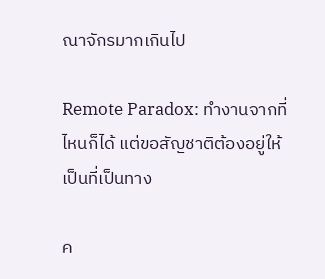ณาจักรมากเกินไป

Remote Paradox: ทำงานจากที่ไหนก็ได้ แต่ขอสัญชาติต้องอยู่ให้เป็นที่เป็นทาง

ค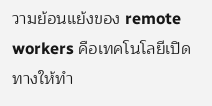วามย้อนแย้งของ remote workers คือเทคโนโลยีเปิดทางให้ทำ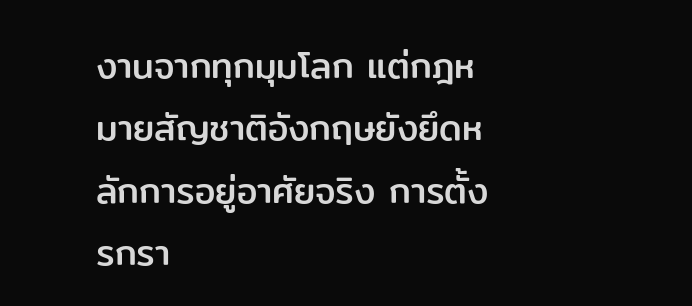งานจากทุกมุมโลก แต่กฎหมายสัญชาติอังกฤษยังยึดหลักการอยู่อาศัยจริง การตั้งรกรา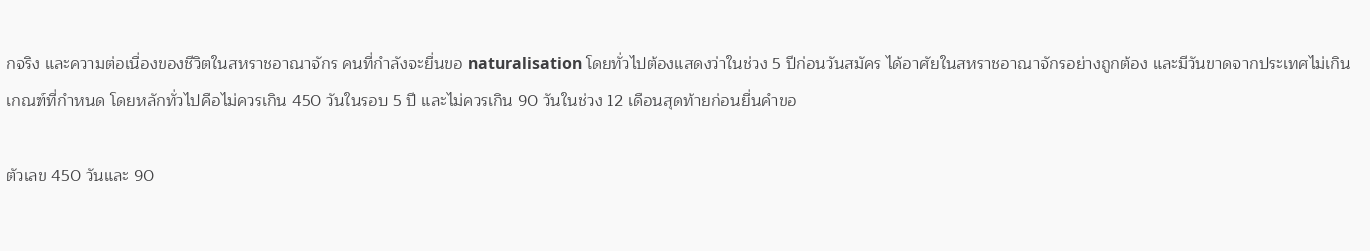กจริง และความต่อเนื่องของชีวิตในสหราชอาณาจักร คนที่กำลังจะยื่นขอ naturalisation โดยทั่วไปต้องแสดงว่าในช่วง 5 ปีก่อนวันสมัคร ได้อาศัยในสหราชอาณาจักรอย่างถูกต้อง และมีวันขาดจากประเทศไม่เกินเกณฑ์ที่กำหนด โดยหลักทั่วไปคือไม่ควรเกิน 450 วันในรอบ 5 ปี และไม่ควรเกิน 90 วันในช่วง 12 เดือนสุดท้ายก่อนยื่นคำขอ

ตัวเลข 450 วันและ 90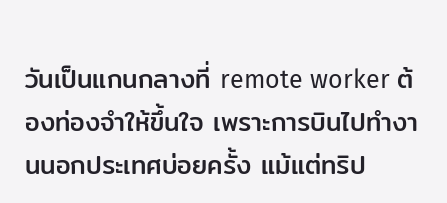วันเป็นแกนกลางที่ remote worker ต้องท่องจำให้ขึ้นใจ เพราะการบินไปทำงานนอกประเทศบ่อยครั้ง แม้แต่ทริป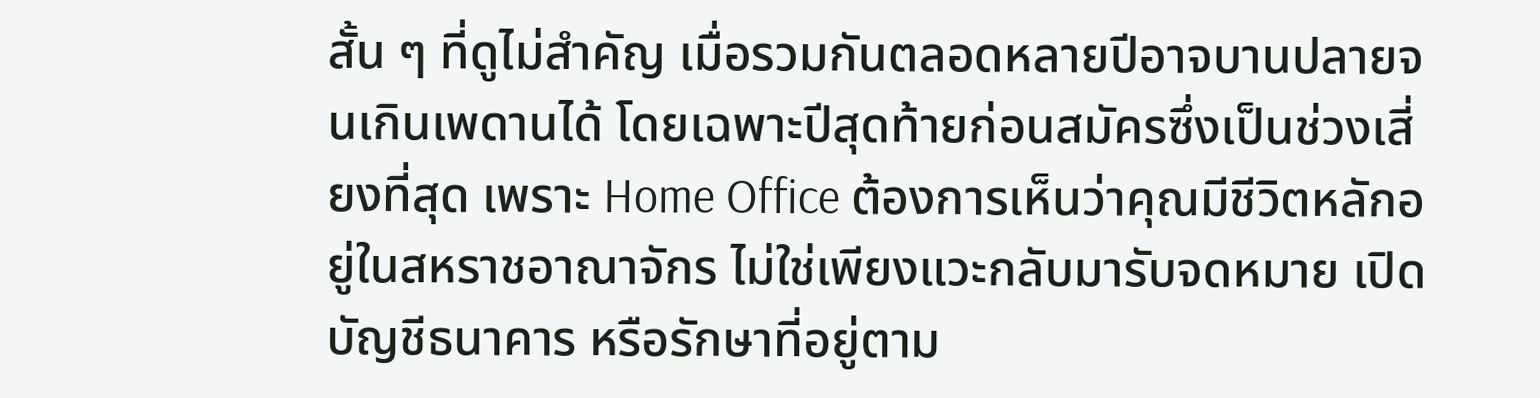สั้น ๆ ที่ดูไม่สำคัญ เมื่อรวมกันตลอดหลายปีอาจบานปลายจนเกินเพดานได้ โดยเฉพาะปีสุดท้ายก่อนสมัครซึ่งเป็นช่วงเสี่ยงที่สุด เพราะ Home Office ต้องการเห็นว่าคุณมีชีวิตหลักอยู่ในสหราชอาณาจักร ไม่ใช่เพียงแวะกลับมารับจดหมาย เปิดบัญชีธนาคาร หรือรักษาที่อยู่ตาม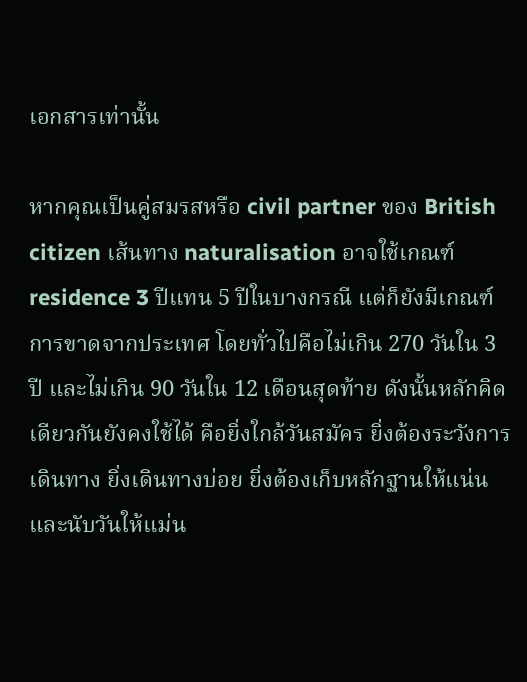เอกสารเท่านั้น

หากคุณเป็นคู่สมรสหรือ civil partner ของ British citizen เส้นทาง naturalisation อาจใช้เกณฑ์ residence 3 ปีแทน 5 ปีในบางกรณี แต่ก็ยังมีเกณฑ์การขาดจากประเทศ โดยทั่วไปคือไม่เกิน 270 วันใน 3 ปี และไม่เกิน 90 วันใน 12 เดือนสุดท้าย ดังนั้นหลักคิดเดียวกันยังคงใช้ได้ คือยิ่งใกล้วันสมัคร ยิ่งต้องระวังการเดินทาง ยิ่งเดินทางบ่อย ยิ่งต้องเก็บหลักฐานให้แน่นและนับวันให้แม่น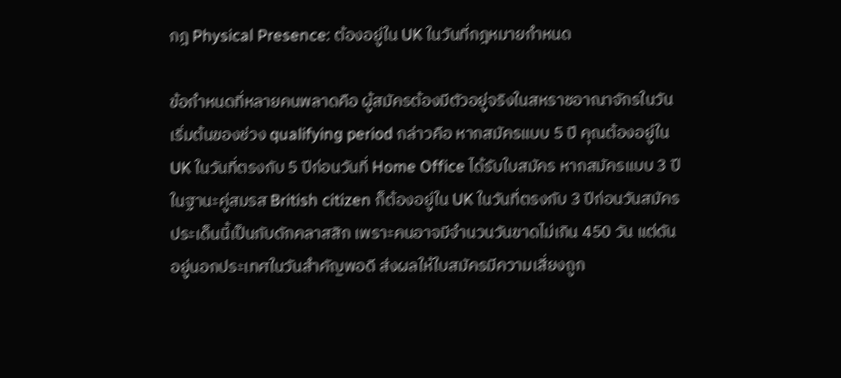กฎ Physical Presence: ต้องอยู่ใน UK ในวันที่กฎหมายกำหนด

ข้อกำหนดที่หลายคนพลาดคือ ผู้สมัครต้องมีตัวอยู่จริงในสหราชอาณาจักรในวันเริ่มต้นของช่วง qualifying period กล่าวคือ หากสมัครแบบ 5 ปี คุณต้องอยู่ใน UK ในวันที่ตรงกับ 5 ปีก่อนวันที่ Home Office ได้รับใบสมัคร หากสมัครแบบ 3 ปีในฐานะคู่สมรส British citizen ก็ต้องอยู่ใน UK ในวันที่ตรงกับ 3 ปีก่อนวันสมัคร ประเด็นนี้เป็นกับดักคลาสสิก เพราะคนอาจมีจำนวนวันขาดไม่เกิน 450 วัน แต่ดันอยู่นอกประเทศในวันสำคัญพอดี ส่งผลให้ใบสมัครมีความเสี่ยงถูก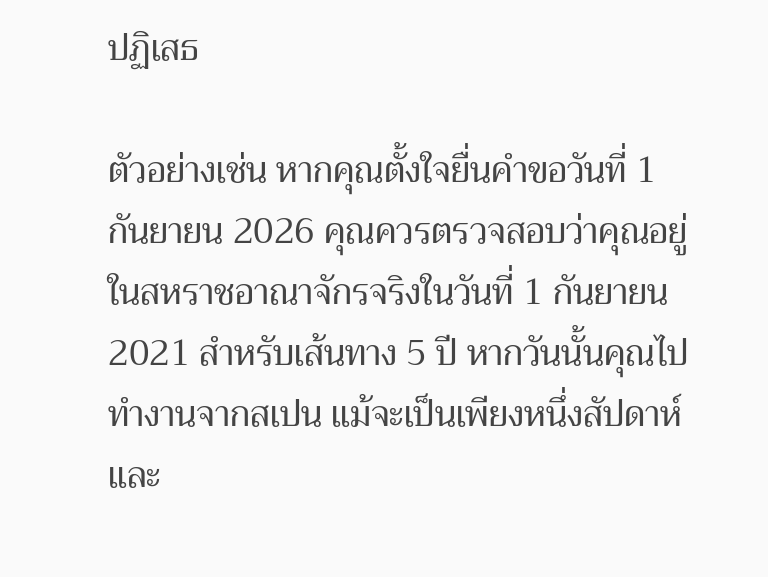ปฏิเสธ

ตัวอย่างเช่น หากคุณตั้งใจยื่นคำขอวันที่ 1 กันยายน 2026 คุณควรตรวจสอบว่าคุณอยู่ในสหราชอาณาจักรจริงในวันที่ 1 กันยายน 2021 สำหรับเส้นทาง 5 ปี หากวันนั้นคุณไปทำงานจากสเปน แม้จะเป็นเพียงหนึ่งสัปดาห์และ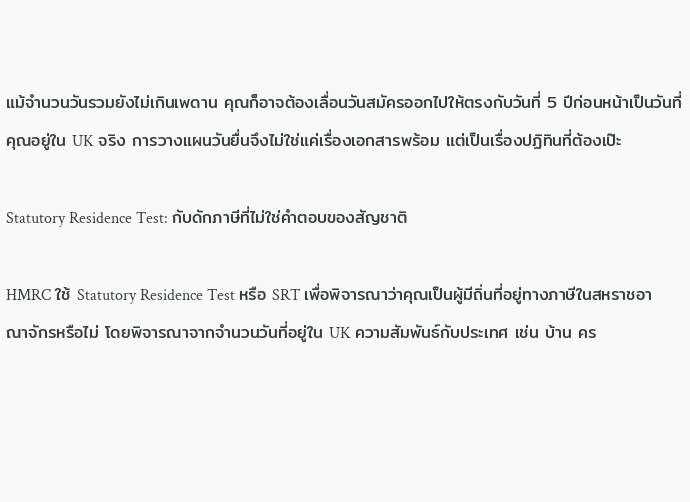แม้จำนวนวันรวมยังไม่เกินเพดาน คุณก็อาจต้องเลื่อนวันสมัครออกไปให้ตรงกับวันที่ 5 ปีก่อนหน้าเป็นวันที่คุณอยู่ใน UK จริง การวางแผนวันยื่นจึงไม่ใช่แค่เรื่องเอกสารพร้อม แต่เป็นเรื่องปฏิทินที่ต้องเป๊ะ

Statutory Residence Test: กับดักภาษีที่ไม่ใช่คำตอบของสัญชาติ

HMRC ใช้ Statutory Residence Test หรือ SRT เพื่อพิจารณาว่าคุณเป็นผู้มีถิ่นที่อยู่ทางภาษีในสหราชอาณาจักรหรือไม่ โดยพิจารณาจากจำนวนวันที่อยู่ใน UK ความสัมพันธ์กับประเทศ เช่น บ้าน คร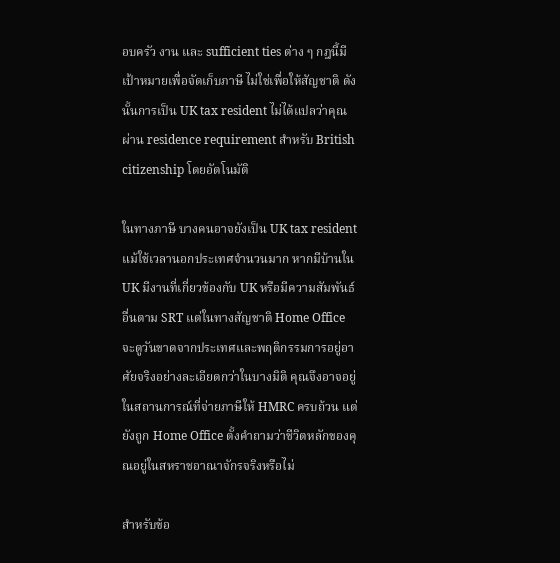อบครัว งาน และ sufficient ties ต่าง ๆ กฎนี้มีเป้าหมายเพื่อจัดเก็บภาษี ไม่ใช่เพื่อให้สัญชาติ ดังนั้นการเป็น UK tax resident ไม่ได้แปลว่าคุณผ่าน residence requirement สำหรับ British citizenship โดยอัตโนมัติ

ในทางภาษี บางคนอาจยังเป็น UK tax resident แม้ใช้เวลานอกประเทศจำนวนมาก หากมีบ้านใน UK มีงานที่เกี่ยวข้องกับ UK หรือมีความสัมพันธ์อื่นตาม SRT แต่ในทางสัญชาติ Home Office จะดูวันขาดจากประเทศและพฤติกรรมการอยู่อาศัยจริงอย่างละเอียดกว่าในบางมิติ คุณจึงอาจอยู่ในสถานการณ์ที่จ่ายภาษีให้ HMRC ครบถ้วน แต่ยังถูก Home Office ตั้งคำถามว่าชีวิตหลักของคุณอยู่ในสหราชอาณาจักรจริงหรือไม่

สำหรับข้อ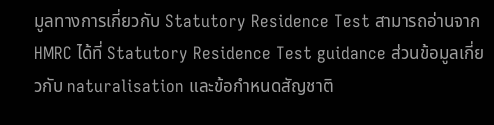มูลทางการเกี่ยวกับ Statutory Residence Test สามารถอ่านจาก HMRC ได้ที่ Statutory Residence Test guidance ส่วนข้อมูลเกี่ยวกับ naturalisation และข้อกำหนดสัญชาติ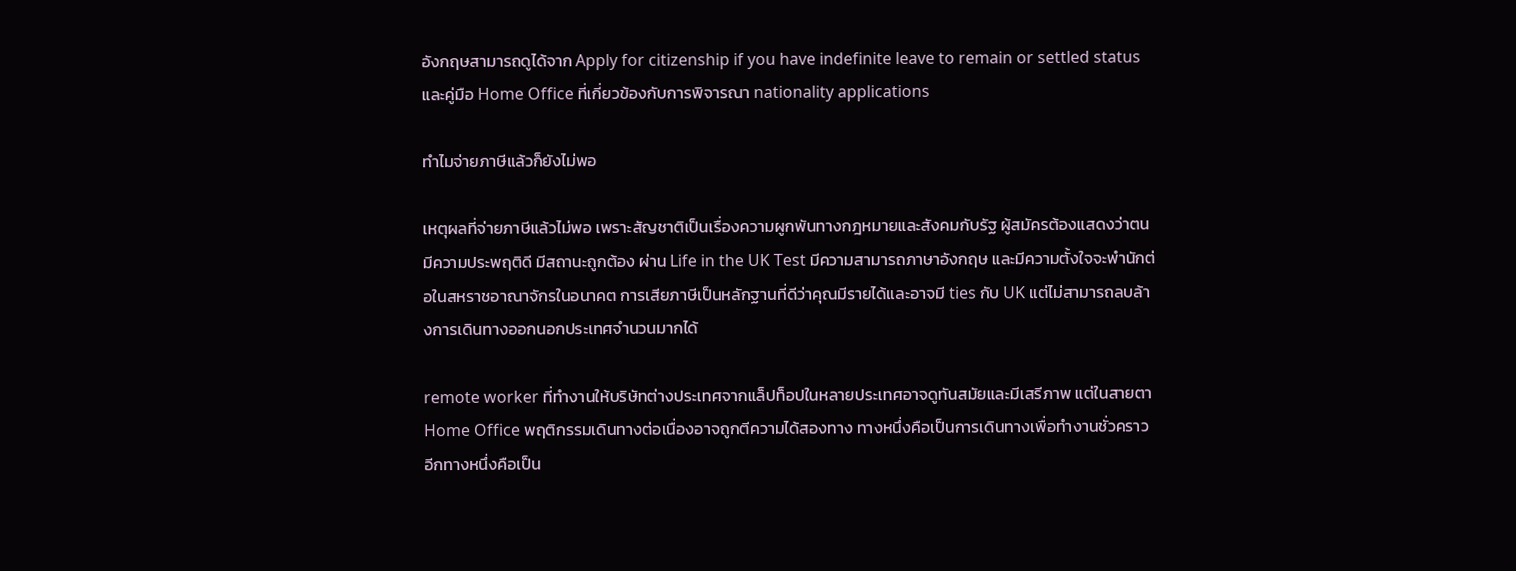อังกฤษสามารถดูได้จาก Apply for citizenship if you have indefinite leave to remain or settled status และคู่มือ Home Office ที่เกี่ยวข้องกับการพิจารณา nationality applications

ทำไมจ่ายภาษีแล้วก็ยังไม่พอ

เหตุผลที่จ่ายภาษีแล้วไม่พอ เพราะสัญชาติเป็นเรื่องความผูกพันทางกฎหมายและสังคมกับรัฐ ผู้สมัครต้องแสดงว่าตนมีความประพฤติดี มีสถานะถูกต้อง ผ่าน Life in the UK Test มีความสามารถภาษาอังกฤษ และมีความตั้งใจจะพำนักต่อในสหราชอาณาจักรในอนาคต การเสียภาษีเป็นหลักฐานที่ดีว่าคุณมีรายได้และอาจมี ties กับ UK แต่ไม่สามารถลบล้างการเดินทางออกนอกประเทศจำนวนมากได้

remote worker ที่ทำงานให้บริษัทต่างประเทศจากแล็ปท็อปในหลายประเทศอาจดูทันสมัยและมีเสรีภาพ แต่ในสายตา Home Office พฤติกรรมเดินทางต่อเนื่องอาจถูกตีความได้สองทาง ทางหนึ่งคือเป็นการเดินทางเพื่อทำงานชั่วคราว อีกทางหนึ่งคือเป็น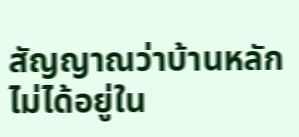สัญญาณว่าบ้านหลักไม่ได้อยู่ใน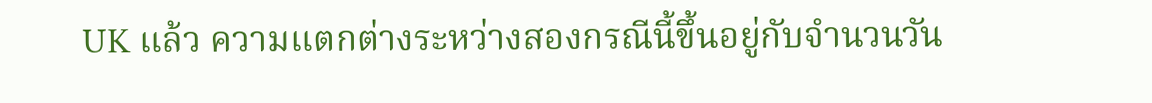UK แล้ว ความแตกต่างระหว่างสองกรณีนี้ขึ้นอยู่กับจำนวนวัน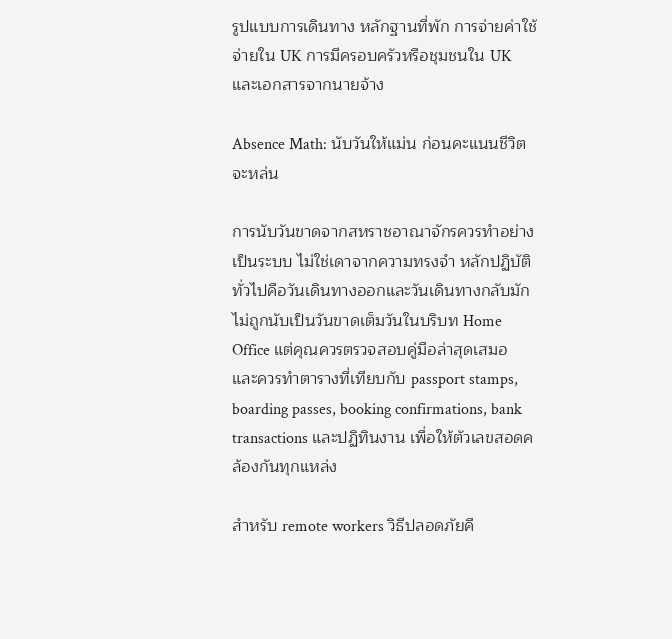รูปแบบการเดินทาง หลักฐานที่พัก การจ่ายค่าใช้จ่ายใน UK การมีครอบครัวหรือชุมชนใน UK และเอกสารจากนายจ้าง

Absence Math: นับวันให้แม่น ก่อนคะแนนชีวิตจะหล่น

การนับวันขาดจากสหราชอาณาจักรควรทำอย่างเป็นระบบ ไม่ใช่เดาจากความทรงจำ หลักปฏิบัติทั่วไปคือวันเดินทางออกและวันเดินทางกลับมักไม่ถูกนับเป็นวันขาดเต็มวันในบริบท Home Office แต่คุณควรตรวจสอบคู่มือล่าสุดเสมอ และควรทำตารางที่เทียบกับ passport stamps, boarding passes, booking confirmations, bank transactions และปฏิทินงาน เพื่อให้ตัวเลขสอดคล้องกันทุกแหล่ง

สำหรับ remote workers วิธีปลอดภัยคื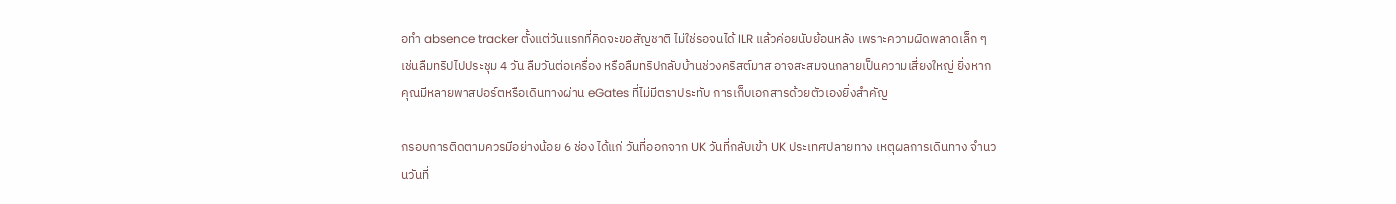อทำ absence tracker ตั้งแต่วันแรกที่คิดจะขอสัญชาติ ไม่ใช่รอจนได้ ILR แล้วค่อยนับย้อนหลัง เพราะความผิดพลาดเล็ก ๆ เช่นลืมทริปไปประชุม 4 วัน ลืมวันต่อเครื่อง หรือลืมทริปกลับบ้านช่วงคริสต์มาส อาจสะสมจนกลายเป็นความเสี่ยงใหญ่ ยิ่งหากคุณมีหลายพาสปอร์ตหรือเดินทางผ่าน eGates ที่ไม่มีตราประทับ การเก็บเอกสารด้วยตัวเองยิ่งสำคัญ

กรอบการติดตามควรมีอย่างน้อย 6 ช่อง ได้แก่ วันที่ออกจาก UK วันที่กลับเข้า UK ประเทศปลายทาง เหตุผลการเดินทาง จำนวนวันที่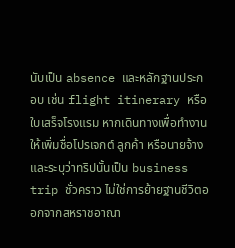นับเป็น absence และหลักฐานประกอบ เช่น flight itinerary หรือใบเสร็จโรงแรม หากเดินทางเพื่อทำงานให้เพิ่มชื่อโปรเจกต์ ลูกค้า หรือนายจ้าง และระบุว่าทริปนั้นเป็น business trip ชั่วคราว ไม่ใช่การย้ายฐานชีวิตออกจากสหราชอาณา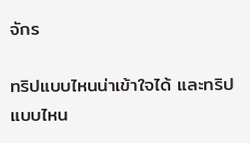จักร

ทริปแบบไหนน่าเข้าใจได้ และทริปแบบไหน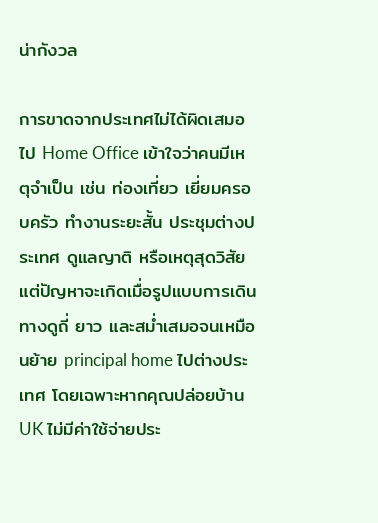น่ากังวล

การขาดจากประเทศไม่ได้ผิดเสมอไป Home Office เข้าใจว่าคนมีเหตุจำเป็น เช่น ท่องเที่ยว เยี่ยมครอบครัว ทำงานระยะสั้น ประชุมต่างประเทศ ดูแลญาติ หรือเหตุสุดวิสัย แต่ปัญหาจะเกิดเมื่อรูปแบบการเดินทางดูถี่ ยาว และสม่ำเสมอจนเหมือนย้าย principal home ไปต่างประเทศ โดยเฉพาะหากคุณปล่อยบ้าน UK ไม่มีค่าใช้จ่ายประ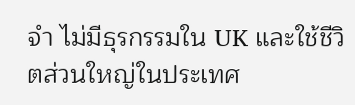จำ ไม่มีธุรกรรมใน UK และใช้ชีวิตส่วนใหญ่ในประเทศ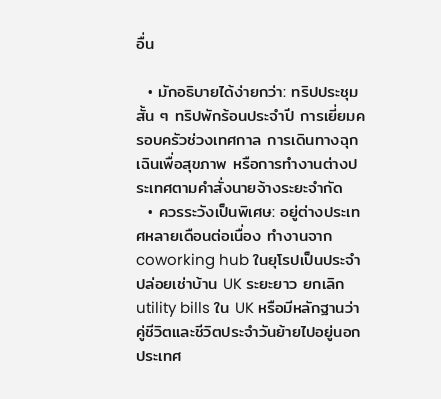อื่น

  • มักอธิบายได้ง่ายกว่า: ทริปประชุมสั้น ๆ ทริปพักร้อนประจำปี การเยี่ยมครอบครัวช่วงเทศกาล การเดินทางฉุกเฉินเพื่อสุขภาพ หรือการทำงานต่างประเทศตามคำสั่งนายจ้างระยะจำกัด
  • ควรระวังเป็นพิเศษ: อยู่ต่างประเทศหลายเดือนต่อเนื่อง ทำงานจาก coworking hub ในยุโรปเป็นประจำ ปล่อยเช่าบ้าน UK ระยะยาว ยกเลิก utility bills ใน UK หรือมีหลักฐานว่าคู่ชีวิตและชีวิตประจำวันย้ายไปอยู่นอกประเทศ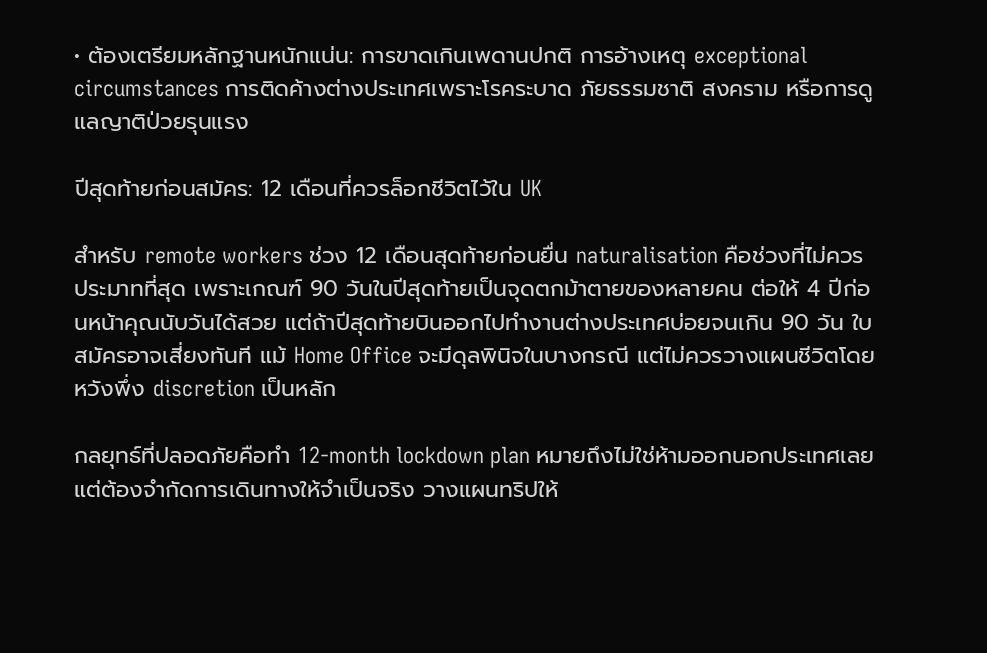• ต้องเตรียมหลักฐานหนักแน่น: การขาดเกินเพดานปกติ การอ้างเหตุ exceptional circumstances การติดค้างต่างประเทศเพราะโรคระบาด ภัยธรรมชาติ สงคราม หรือการดูแลญาติป่วยรุนแรง

ปีสุดท้ายก่อนสมัคร: 12 เดือนที่ควรล็อกชีวิตไว้ใน UK

สำหรับ remote workers ช่วง 12 เดือนสุดท้ายก่อนยื่น naturalisation คือช่วงที่ไม่ควรประมาทที่สุด เพราะเกณฑ์ 90 วันในปีสุดท้ายเป็นจุดตกม้าตายของหลายคน ต่อให้ 4 ปีก่อนหน้าคุณนับวันได้สวย แต่ถ้าปีสุดท้ายบินออกไปทำงานต่างประเทศบ่อยจนเกิน 90 วัน ใบสมัครอาจเสี่ยงทันที แม้ Home Office จะมีดุลพินิจในบางกรณี แต่ไม่ควรวางแผนชีวิตโดยหวังพึ่ง discretion เป็นหลัก

กลยุทธ์ที่ปลอดภัยคือทำ 12-month lockdown plan หมายถึงไม่ใช่ห้ามออกนอกประเทศเลย แต่ต้องจำกัดการเดินทางให้จำเป็นจริง วางแผนทริปให้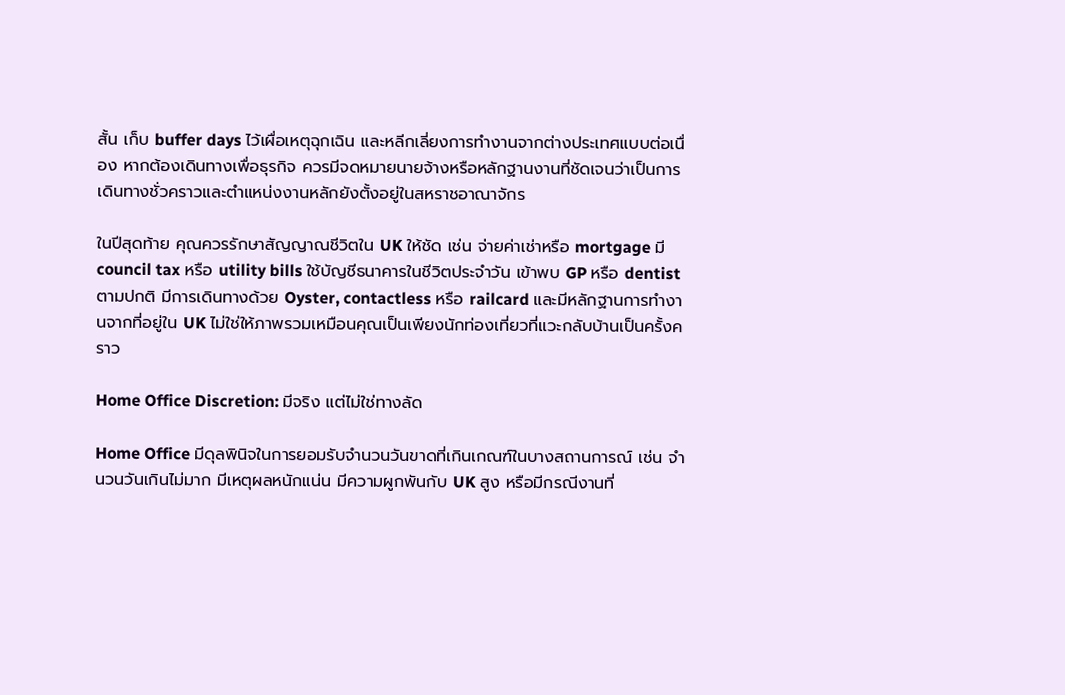สั้น เก็บ buffer days ไว้เผื่อเหตุฉุกเฉิน และหลีกเลี่ยงการทำงานจากต่างประเทศแบบต่อเนื่อง หากต้องเดินทางเพื่อธุรกิจ ควรมีจดหมายนายจ้างหรือหลักฐานงานที่ชัดเจนว่าเป็นการเดินทางชั่วคราวและตำแหน่งงานหลักยังตั้งอยู่ในสหราชอาณาจักร

ในปีสุดท้าย คุณควรรักษาสัญญาณชีวิตใน UK ให้ชัด เช่น จ่ายค่าเช่าหรือ mortgage มี council tax หรือ utility bills ใช้บัญชีธนาคารในชีวิตประจำวัน เข้าพบ GP หรือ dentist ตามปกติ มีการเดินทางด้วย Oyster, contactless หรือ railcard และมีหลักฐานการทำงานจากที่อยู่ใน UK ไม่ใช่ให้ภาพรวมเหมือนคุณเป็นเพียงนักท่องเที่ยวที่แวะกลับบ้านเป็นครั้งคราว

Home Office Discretion: มีจริง แต่ไม่ใช่ทางลัด

Home Office มีดุลพินิจในการยอมรับจำนวนวันขาดที่เกินเกณฑ์ในบางสถานการณ์ เช่น จำนวนวันเกินไม่มาก มีเหตุผลหนักแน่น มีความผูกพันกับ UK สูง หรือมีกรณีงานที่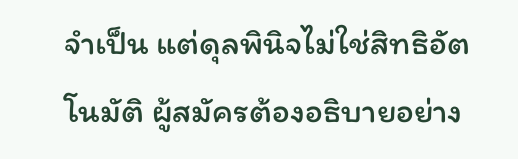จำเป็น แต่ดุลพินิจไม่ใช่สิทธิอัตโนมัติ ผู้สมัครต้องอธิบายอย่าง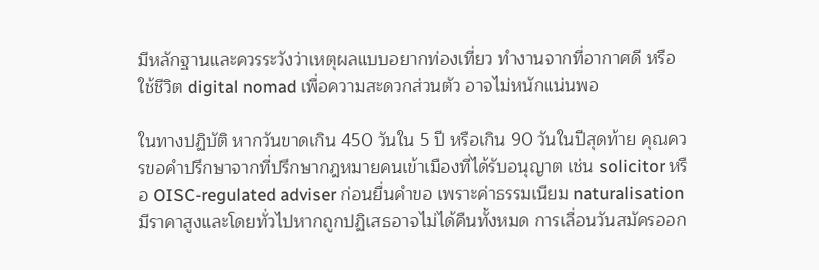มีหลักฐานและควรระวังว่าเหตุผลแบบอยากท่องเที่ยว ทำงานจากที่อากาศดี หรือใช้ชีวิต digital nomad เพื่อความสะดวกส่วนตัว อาจไม่หนักแน่นพอ

ในทางปฏิบัติ หากวันขาดเกิน 450 วันใน 5 ปี หรือเกิน 90 วันในปีสุดท้าย คุณควรขอคำปรึกษาจากที่ปรึกษากฎหมายคนเข้าเมืองที่ได้รับอนุญาต เช่น solicitor หรือ OISC-regulated adviser ก่อนยื่นคำขอ เพราะค่าธรรมเนียม naturalisation มีราคาสูงและโดยทั่วไปหากถูกปฏิเสธอาจไม่ได้คืนทั้งหมด การเลื่อนวันสมัครออก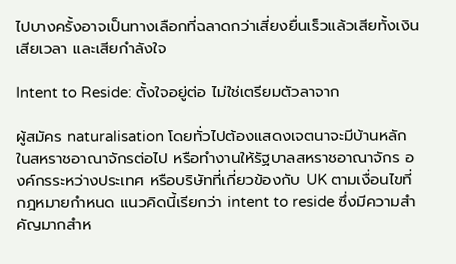ไปบางครั้งอาจเป็นทางเลือกที่ฉลาดกว่าเสี่ยงยื่นเร็วแล้วเสียทั้งเงิน เสียเวลา และเสียกำลังใจ

Intent to Reside: ตั้งใจอยู่ต่อ ไม่ใช่เตรียมตัวลาจาก

ผู้สมัคร naturalisation โดยทั่วไปต้องแสดงเจตนาจะมีบ้านหลักในสหราชอาณาจักรต่อไป หรือทำงานให้รัฐบาลสหราชอาณาจักร องค์กรระหว่างประเทศ หรือบริษัทที่เกี่ยวข้องกับ UK ตามเงื่อนไขที่กฎหมายกำหนด แนวคิดนี้เรียกว่า intent to reside ซึ่งมีความสำคัญมากสำห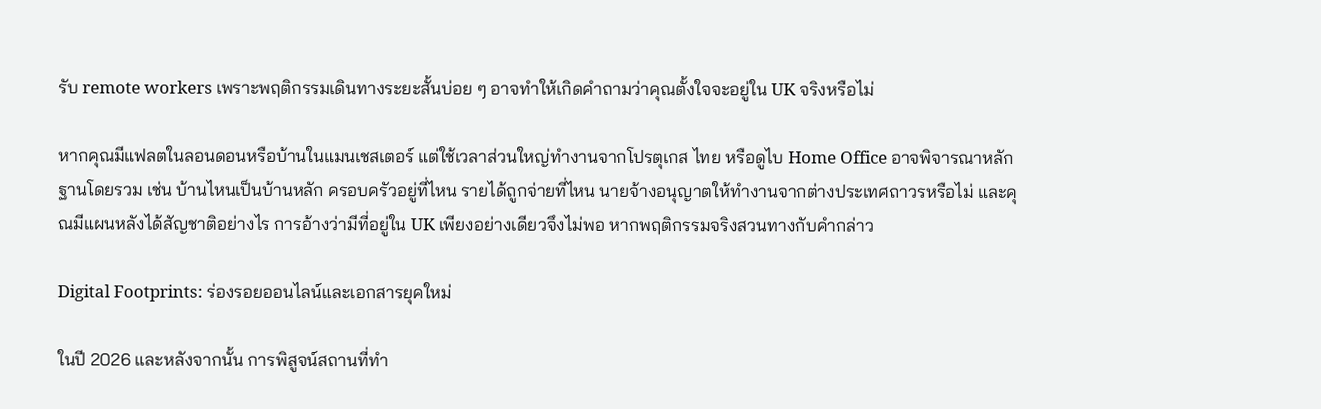รับ remote workers เพราะพฤติกรรมเดินทางระยะสั้นบ่อย ๆ อาจทำให้เกิดคำถามว่าคุณตั้งใจจะอยู่ใน UK จริงหรือไม่

หากคุณมีแฟลตในลอนดอนหรือบ้านในแมนเชสเตอร์ แต่ใช้เวลาส่วนใหญ่ทำงานจากโปรตุเกส ไทย หรือดูไบ Home Office อาจพิจารณาหลักฐานโดยรวม เช่น บ้านไหนเป็นบ้านหลัก ครอบครัวอยู่ที่ไหน รายได้ถูกจ่ายที่ไหน นายจ้างอนุญาตให้ทำงานจากต่างประเทศถาวรหรือไม่ และคุณมีแผนหลังได้สัญชาติอย่างไร การอ้างว่ามีที่อยู่ใน UK เพียงอย่างเดียวจึงไม่พอ หากพฤติกรรมจริงสวนทางกับคำกล่าว

Digital Footprints: ร่องรอยออนไลน์และเอกสารยุคใหม่

ในปี 2026 และหลังจากนั้น การพิสูจน์สถานที่ทำ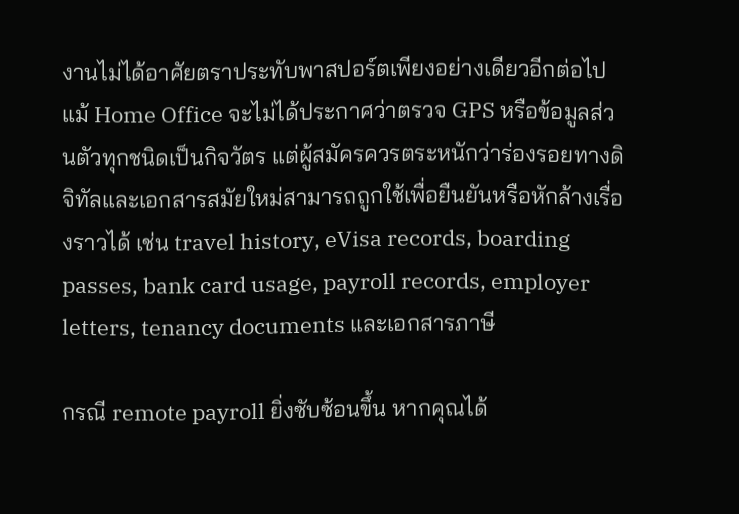งานไม่ได้อาศัยตราประทับพาสปอร์ตเพียงอย่างเดียวอีกต่อไป แม้ Home Office จะไม่ได้ประกาศว่าตรวจ GPS หรือข้อมูลส่วนตัวทุกชนิดเป็นกิจวัตร แต่ผู้สมัครควรตระหนักว่าร่องรอยทางดิจิทัลและเอกสารสมัยใหม่สามารถถูกใช้เพื่อยืนยันหรือหักล้างเรื่องราวได้ เช่น travel history, eVisa records, boarding passes, bank card usage, payroll records, employer letters, tenancy documents และเอกสารภาษี

กรณี remote payroll ยิ่งซับซ้อนขึ้น หากคุณได้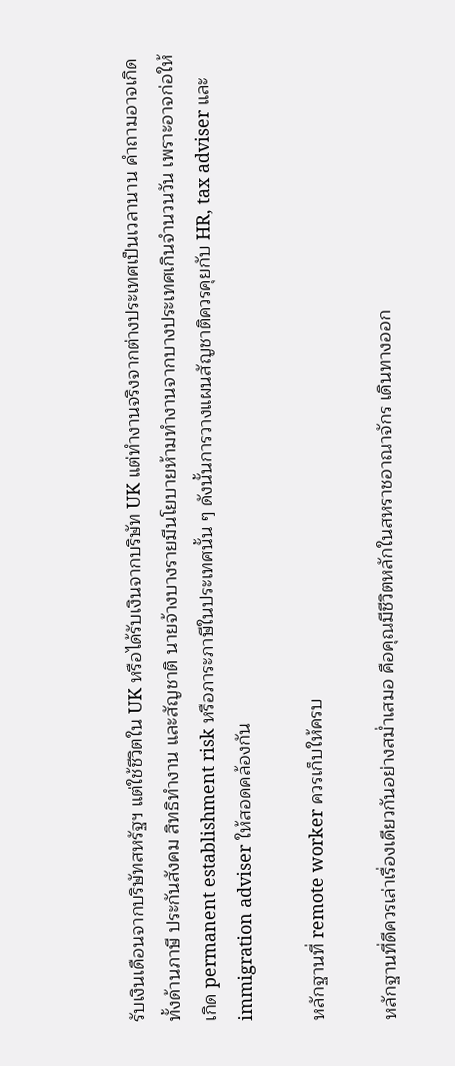รับเงินเดือนจากบริษัทสหรัฐฯ แต่ใช้ชีวิตใน UK หรือได้รับเงินจากบริษัท UK แต่ทำงานจริงจากต่างประเทศเป็นเวลานาน คำถามอาจเกิดทั้งด้านภาษี ประกันสังคม สิทธิทำงาน และสัญชาติ นายจ้างบางรายมีนโยบายห้ามทำงานจากบางประเทศเกินจำนวนวัน เพราะอาจก่อให้เกิด permanent establishment risk หรือภาระภาษีในประเทศนั้น ๆ ดังนั้นการวางแผนสัญชาติควรคุยกับ HR, tax adviser และ immigration adviser ให้สอดคล้องกัน

หลักฐานที่ remote worker ควรเก็บให้ครบ

หลักฐานที่ดีควรเล่าเรื่องเดียวกันอย่างสม่ำเสมอ คือคุณมีชีวิตหลักในสหราชอาณาจักร เดินทางออก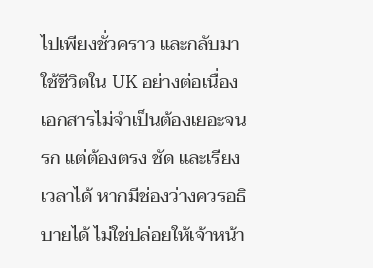ไปเพียงชั่วคราว และกลับมาใช้ชีวิตใน UK อย่างต่อเนื่อง เอกสารไม่จำเป็นต้องเยอะจนรก แต่ต้องตรง ชัด และเรียงเวลาได้ หากมีช่องว่างควรอธิบายได้ ไม่ใช่ปล่อยให้เจ้าหน้า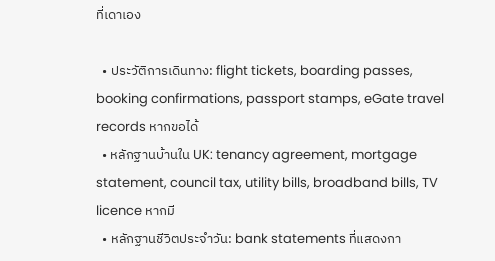ที่เดาเอง

  • ประวัติการเดินทาง: flight tickets, boarding passes, booking confirmations, passport stamps, eGate travel records หากขอได้
  • หลักฐานบ้านใน UK: tenancy agreement, mortgage statement, council tax, utility bills, broadband bills, TV licence หากมี
  • หลักฐานชีวิตประจำวัน: bank statements ที่แสดงกา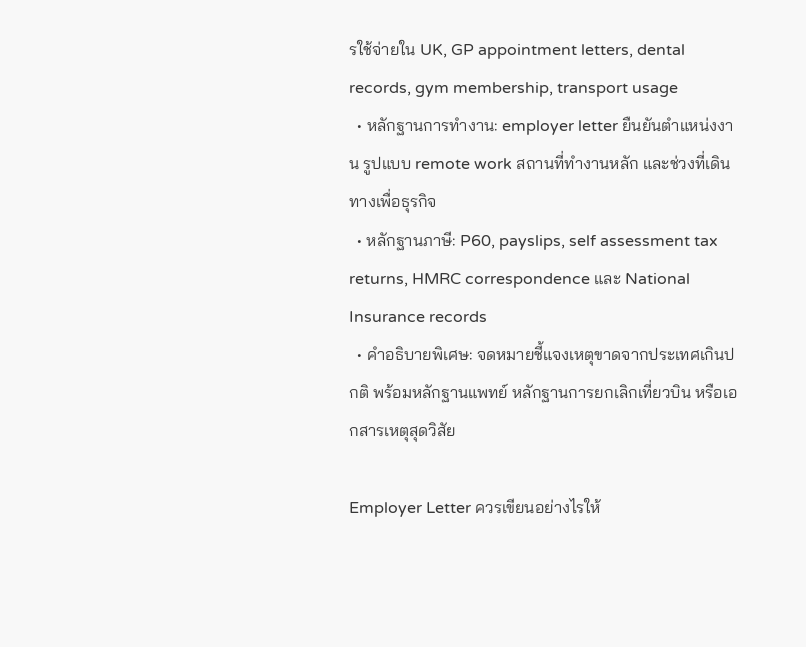รใช้จ่ายใน UK, GP appointment letters, dental records, gym membership, transport usage
  • หลักฐานการทำงาน: employer letter ยืนยันตำแหน่งงาน รูปแบบ remote work สถานที่ทำงานหลัก และช่วงที่เดินทางเพื่อธุรกิจ
  • หลักฐานภาษี: P60, payslips, self assessment tax returns, HMRC correspondence และ National Insurance records
  • คำอธิบายพิเศษ: จดหมายชี้แจงเหตุขาดจากประเทศเกินปกติ พร้อมหลักฐานแพทย์ หลักฐานการยกเลิกเที่ยวบิน หรือเอกสารเหตุสุดวิสัย

Employer Letter ควรเขียนอย่างไรให้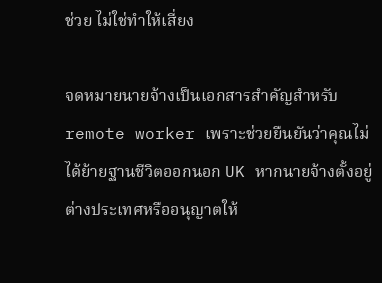ช่วย ไม่ใช่ทำให้เสี่ยง

จดหมายนายจ้างเป็นเอกสารสำคัญสำหรับ remote worker เพราะช่วยยืนยันว่าคุณไม่ได้ย้ายฐานชีวิตออกนอก UK หากนายจ้างตั้งอยู่ต่างประเทศหรืออนุญาตให้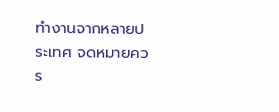ทำงานจากหลายประเทศ จดหมายควร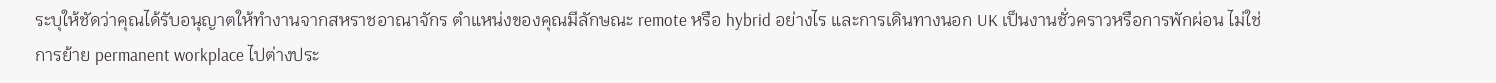ระบุให้ชัดว่าคุณได้รับอนุญาตให้ทำงานจากสหราชอาณาจักร ตำแหน่งของคุณมีลักษณะ remote หรือ hybrid อย่างไร และการเดินทางนอก UK เป็นงานชั่วคราวหรือการพักผ่อน ไม่ใช่การย้าย permanent workplace ไปต่างประ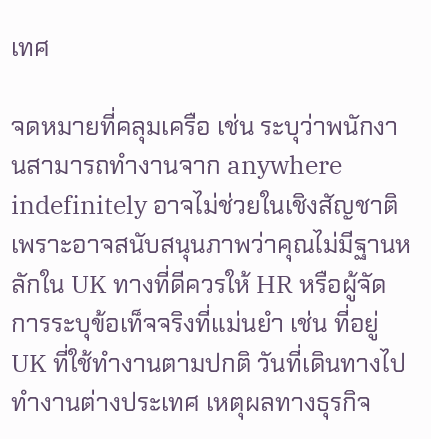เทศ

จดหมายที่คลุมเครือ เช่น ระบุว่าพนักงานสามารถทำงานจาก anywhere indefinitely อาจไม่ช่วยในเชิงสัญชาติ เพราะอาจสนับสนุนภาพว่าคุณไม่มีฐานหลักใน UK ทางที่ดีควรให้ HR หรือผู้จัดการระบุข้อเท็จจริงที่แม่นยำ เช่น ที่อยู่ UK ที่ใช้ทำงานตามปกติ วันที่เดินทางไปทำงานต่างประเทศ เหตุผลทางธุรกิจ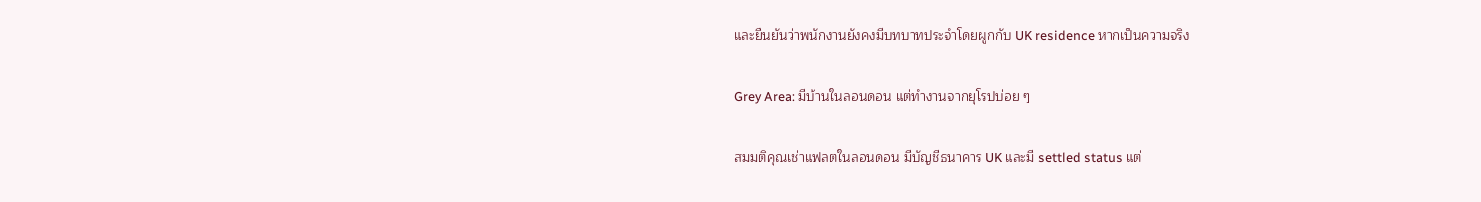และยืนยันว่าพนักงานยังคงมีบทบาทประจำโดยผูกกับ UK residence หากเป็นความจริง

Grey Area: มีบ้านในลอนดอน แต่ทำงานจากยุโรปบ่อย ๆ

สมมติคุณเช่าแฟลตในลอนดอน มีบัญชีธนาคาร UK และมี settled status แต่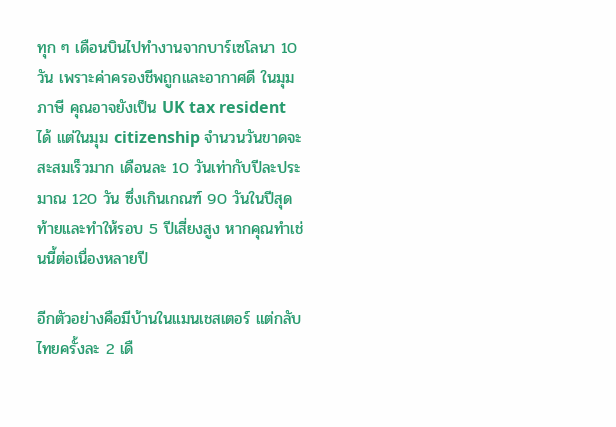ทุก ๆ เดือนบินไปทำงานจากบาร์เซโลนา 10 วัน เพราะค่าครองชีพถูกและอากาศดี ในมุมภาษี คุณอาจยังเป็น UK tax resident ได้ แต่ในมุม citizenship จำนวนวันขาดจะสะสมเร็วมาก เดือนละ 10 วันเท่ากับปีละประมาณ 120 วัน ซึ่งเกินเกณฑ์ 90 วันในปีสุดท้ายและทำให้รอบ 5 ปีเสี่ยงสูง หากคุณทำเช่นนี้ต่อเนื่องหลายปี

อีกตัวอย่างคือมีบ้านในแมนเชสเตอร์ แต่กลับไทยครั้งละ 2 เดื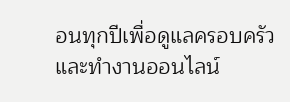อนทุกปีเพื่อดูแลครอบครัวและทำงานออนไลน์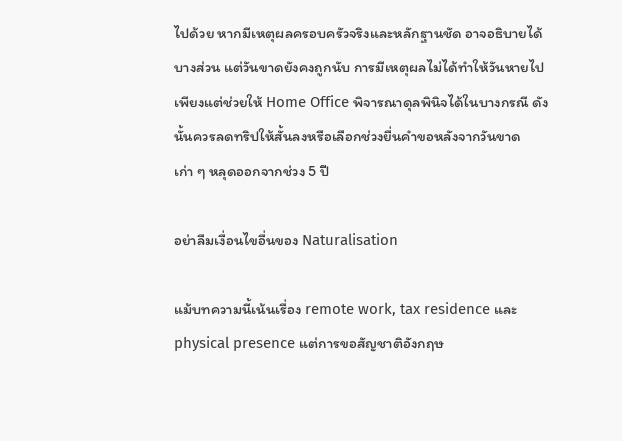ไปด้วย หากมีเหตุผลครอบครัวจริงและหลักฐานชัด อาจอธิบายได้บางส่วน แต่วันขาดยังคงถูกนับ การมีเหตุผลไม่ได้ทำให้วันหายไป เพียงแต่ช่วยให้ Home Office พิจารณาดุลพินิจได้ในบางกรณี ดังนั้นควรลดทริปให้สั้นลงหรือเลือกช่วงยื่นคำขอหลังจากวันขาดเก่า ๆ หลุดออกจากช่วง 5 ปี

อย่าลืมเงื่อนไขอื่นของ Naturalisation

แม้บทความนี้เน้นเรื่อง remote work, tax residence และ physical presence แต่การขอสัญชาติอังกฤษ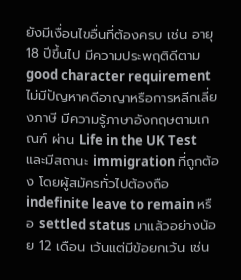ยังมีเงื่อนไขอื่นที่ต้องครบ เช่น อายุ 18 ปีขึ้นไป มีความประพฤติดีตาม good character requirement ไม่มีปัญหาคดีอาญาหรือการหลีกเลี่ยงภาษี มีความรู้ภาษาอังกฤษตามเกณฑ์ ผ่าน Life in the UK Test และมีสถานะ immigration ที่ถูกต้อง โดยผู้สมัครทั่วไปต้องถือ indefinite leave to remain หรือ settled status มาแล้วอย่างน้อย 12 เดือน เว้นแต่มีข้อยกเว้น เช่น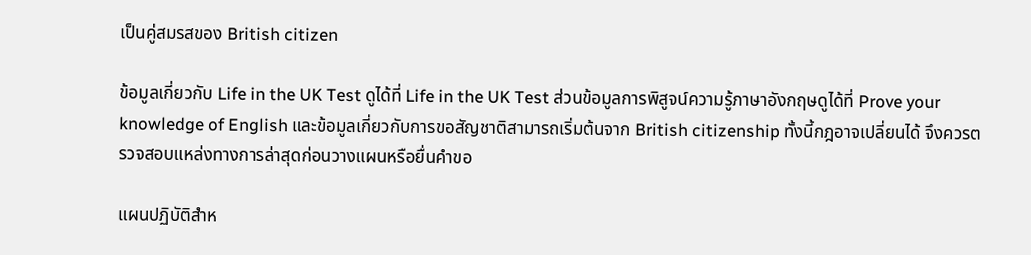เป็นคู่สมรสของ British citizen

ข้อมูลเกี่ยวกับ Life in the UK Test ดูได้ที่ Life in the UK Test ส่วนข้อมูลการพิสูจน์ความรู้ภาษาอังกฤษดูได้ที่ Prove your knowledge of English และข้อมูลเกี่ยวกับการขอสัญชาติสามารถเริ่มต้นจาก British citizenship ทั้งนี้กฎอาจเปลี่ยนได้ จึงควรตรวจสอบแหล่งทางการล่าสุดก่อนวางแผนหรือยื่นคำขอ

แผนปฏิบัติสำห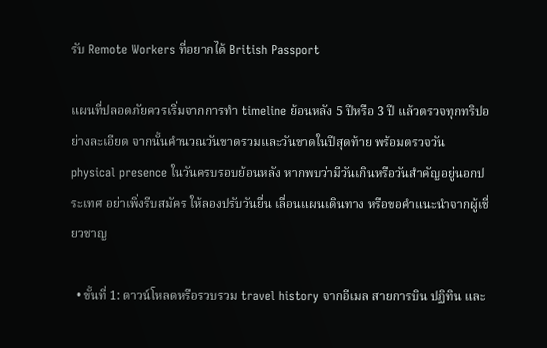รับ Remote Workers ที่อยากได้ British Passport

แผนที่ปลอดภัยควรเริ่มจากการทำ timeline ย้อนหลัง 5 ปีหรือ 3 ปี แล้วตรวจทุกทริปอย่างละเอียด จากนั้นคำนวณวันขาดรวมและวันขาดในปีสุดท้าย พร้อมตรวจวัน physical presence ในวันครบรอบย้อนหลัง หากพบว่ามีวันเกินหรือวันสำคัญอยู่นอกประเทศ อย่าเพิ่งรีบสมัคร ให้ลองปรับวันยื่น เลื่อนแผนเดินทาง หรือขอคำแนะนำจากผู้เชี่ยวชาญ

  • ขั้นที่ 1: ดาวน์โหลดหรือรวบรวม travel history จากอีเมล สายการบิน ปฏิทิน และ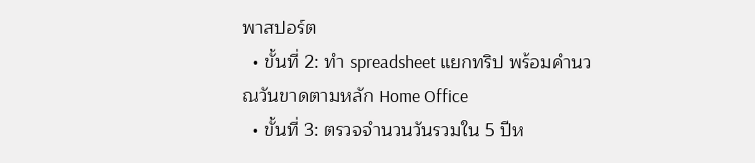พาสปอร์ต
  • ขั้นที่ 2: ทำ spreadsheet แยกทริป พร้อมคำนวณวันขาดตามหลัก Home Office
  • ขั้นที่ 3: ตรวจจำนวนวันรวมใน 5 ปีห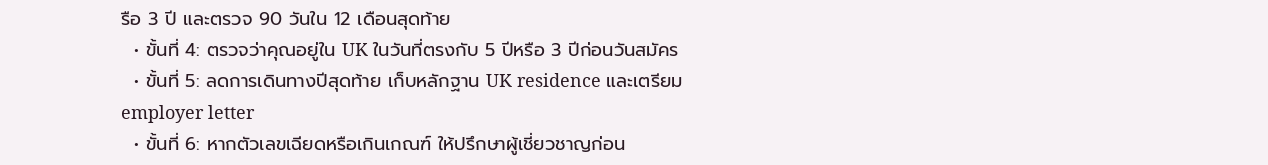รือ 3 ปี และตรวจ 90 วันใน 12 เดือนสุดท้าย
  • ขั้นที่ 4: ตรวจว่าคุณอยู่ใน UK ในวันที่ตรงกับ 5 ปีหรือ 3 ปีก่อนวันสมัคร
  • ขั้นที่ 5: ลดการเดินทางปีสุดท้าย เก็บหลักฐาน UK residence และเตรียม employer letter
  • ขั้นที่ 6: หากตัวเลขเฉียดหรือเกินเกณฑ์ ให้ปรึกษาผู้เชี่ยวชาญก่อน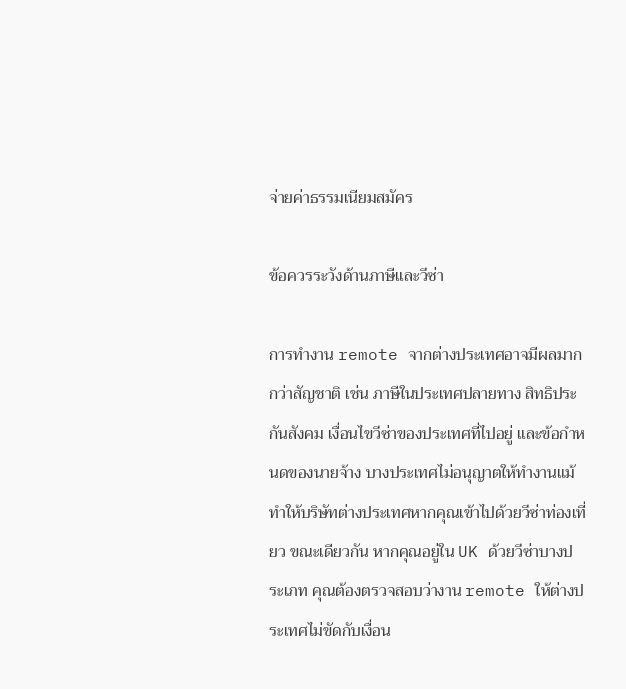จ่ายค่าธรรมเนียมสมัคร

ข้อควรระวังด้านภาษีและวีซ่า

การทำงาน remote จากต่างประเทศอาจมีผลมากกว่าสัญชาติ เช่น ภาษีในประเทศปลายทาง สิทธิประกันสังคม เงื่อนไขวีซ่าของประเทศที่ไปอยู่ และข้อกำหนดของนายจ้าง บางประเทศไม่อนุญาตให้ทำงานแม้ทำให้บริษัทต่างประเทศหากคุณเข้าไปด้วยวีซ่าท่องเที่ยว ขณะเดียวกัน หากคุณอยู่ใน UK ด้วยวีซ่าบางประเภท คุณต้องตรวจสอบว่างาน remote ให้ต่างประเทศไม่ขัดกับเงื่อน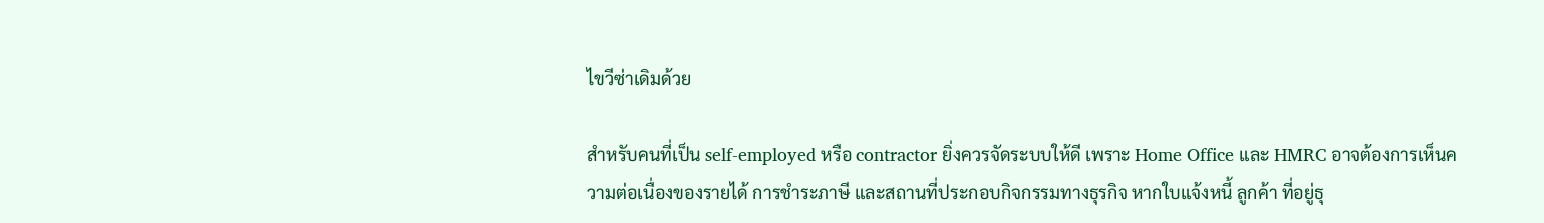ไขวีซ่าเดิมด้วย

สำหรับคนที่เป็น self-employed หรือ contractor ยิ่งควรจัดระบบให้ดี เพราะ Home Office และ HMRC อาจต้องการเห็นความต่อเนื่องของรายได้ การชำระภาษี และสถานที่ประกอบกิจกรรมทางธุรกิจ หากใบแจ้งหนี้ ลูกค้า ที่อยู่ธุ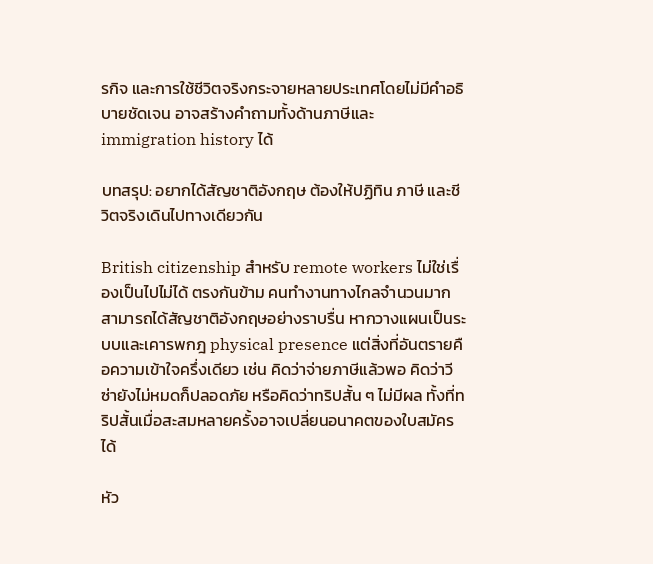รกิจ และการใช้ชีวิตจริงกระจายหลายประเทศโดยไม่มีคำอธิบายชัดเจน อาจสร้างคำถามทั้งด้านภาษีและ immigration history ได้

บทสรุป: อยากได้สัญชาติอังกฤษ ต้องให้ปฏิทิน ภาษี และชีวิตจริงเดินไปทางเดียวกัน

British citizenship สำหรับ remote workers ไม่ใช่เรื่องเป็นไปไม่ได้ ตรงกันข้าม คนทำงานทางไกลจำนวนมากสามารถได้สัญชาติอังกฤษอย่างราบรื่น หากวางแผนเป็นระบบและเคารพกฎ physical presence แต่สิ่งที่อันตรายคือความเข้าใจครึ่งเดียว เช่น คิดว่าจ่ายภาษีแล้วพอ คิดว่าวีซ่ายังไม่หมดก็ปลอดภัย หรือคิดว่าทริปสั้น ๆ ไม่มีผล ทั้งที่ทริปสั้นเมื่อสะสมหลายครั้งอาจเปลี่ยนอนาคตของใบสมัครได้

หัว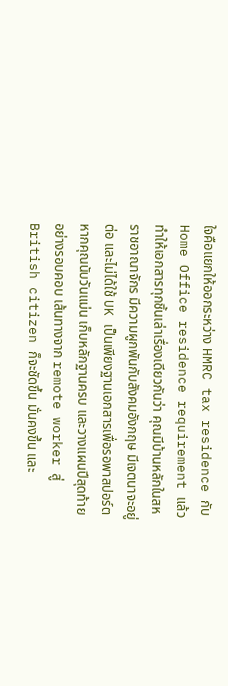ใจคือแยกให้ออกระหว่าง HMRC tax residence กับ Home Office residence requirement แล้วทำให้เอกสารทุกชิ้นเล่าเรื่องเดียวกันว่า คุณมีบ้านหลักในสหราชอาณาจักร มีความผูกพันกับสังคมอังกฤษ มีเจตนาจะอยู่ต่อ และไม่ได้ใช้ UK เป็นเพียงฐานเอกสารเพื่อรอพาสปอร์ต หากคุณนับวันแม่น เก็บหลักฐานครบ และวางแผนปีสุดท้ายอย่างรอบคอบ เส้นทางจาก remote worker สู่ British citizen ก็จะชัดขึ้น มั่นคงขึ้น และ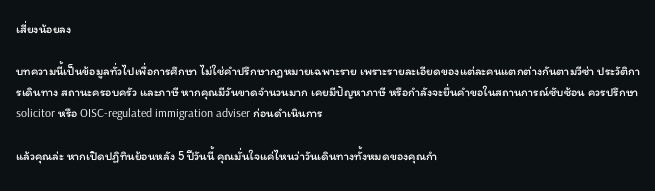เสี่ยงน้อยลง

บทความนี้เป็นข้อมูลทั่วไปเพื่อการศึกษา ไม่ใช่คำปรึกษากฎหมายเฉพาะราย เพราะรายละเอียดของแต่ละคนแตกต่างกันตามวีซ่า ประวัติการเดินทาง สถานะครอบครัว และภาษี หากคุณมีวันขาดจำนวนมาก เคยมีปัญหาภาษี หรือกำลังจะยื่นคำขอในสถานการณ์ซับซ้อน ควรปรึกษา solicitor หรือ OISC-regulated immigration adviser ก่อนดำเนินการ

แล้วคุณล่ะ หากเปิดปฏิทินย้อนหลัง 5 ปีวันนี้ คุณมั่นใจแค่ไหนว่าวันเดินทางทั้งหมดของคุณกำ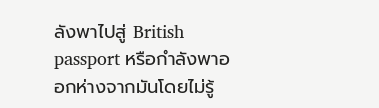ลังพาไปสู่ British passport หรือกำลังพาออกห่างจากมันโดยไม่รู้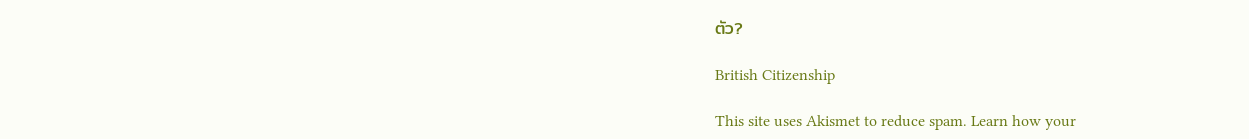ตัว?

British Citizenship

This site uses Akismet to reduce spam. Learn how your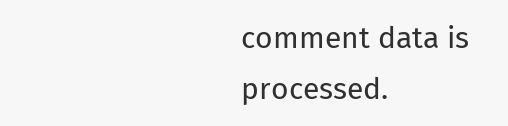comment data is processed.